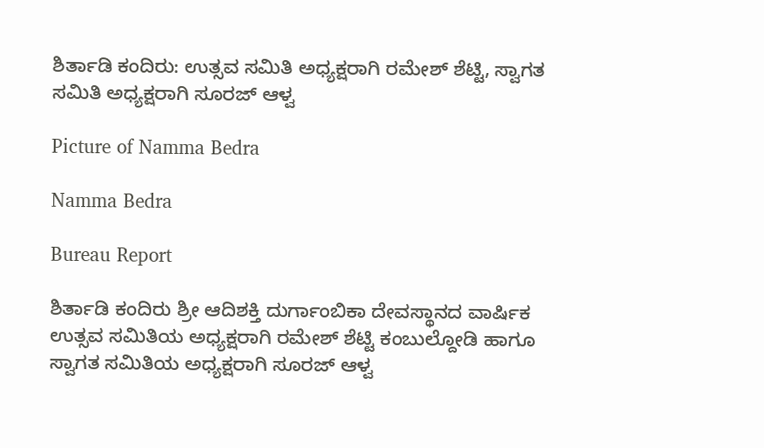ಶಿರ್ತಾಡಿ ಕಂದಿರು: ಉತ್ಸವ ಸಮಿತಿ ಅಧ್ಯಕ್ಷರಾಗಿ ರಮೇಶ್ ಶೆಟ್ಟಿ, ಸ್ವಾಗತ ಸಮಿತಿ ಅಧ್ಯಕ್ಷರಾಗಿ ಸೂರಜ್ ಆಳ್ವ

Picture of Namma Bedra

Namma Bedra

Bureau Report

ಶಿರ್ತಾಡಿ ಕಂದಿರು ಶ್ರೀ ಆದಿಶಕ್ತಿ ದುರ್ಗಾಂಬಿಕಾ ದೇವಸ್ಥಾನದ ವಾರ್ಷಿಕ ಉತ್ಸವ ಸಮಿತಿಯ ಅಧ್ಯಕ್ಷರಾಗಿ ರಮೇಶ್ ಶೆಟ್ಟಿ ಕಂಬುಲ್ದೋಡಿ ಹಾಗೂ ಸ್ವಾಗತ ಸಮಿತಿಯ ಅಧ್ಯಕ್ಷರಾಗಿ ಸೂರಜ್ ಆಳ್ವ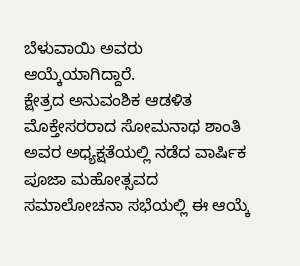ಬೆಳುವಾಯಿ ಅವರು ಆಯ್ಕೆಯಾಗಿದ್ದಾರೆ.
ಕ್ಷೇತ್ರದ ಅನುವಂಶಿಕ ಆಡಳಿತ ಮೊಕ್ತೇಸರರಾದ ಸೋಮನಾಥ ಶಾಂತಿ ಅವರ ಅಧ್ಯಕ್ಷತೆಯಲ್ಲಿ ನಡೆದ ವಾರ್ಷಿಕ ಪೂಜಾ ಮಹೋತ್ಸವದ ಸಮಾಲೋಚನಾ ಸಭೆಯಲ್ಲಿ ಈ ಆಯ್ಕೆ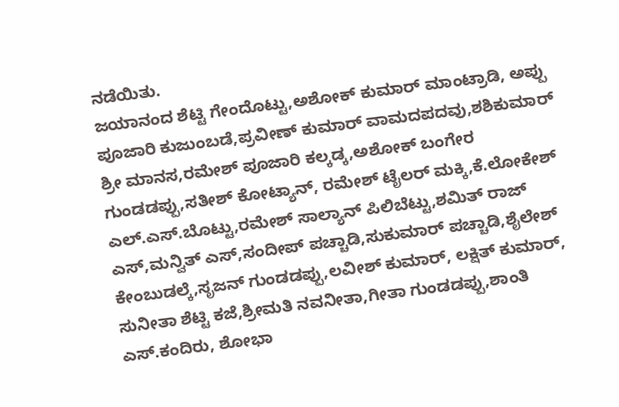ನಡೆಯಿತು.
ಜಯಾನಂದ ಶೆಟ್ಟಿ ಗೇಂದೊಟ್ಟು,ಅಶೋಕ್ ಕುಮಾರ್ ಮಾಂಟ್ರಾಡಿ, ಅಪ್ಪು ಪೂಜಾರಿ ಕುಜುಂಬಡೆ,ಪ್ರವೀಣ್ ಕುಮಾರ್ ವಾಮದಪದವು,ಶಶಿಕುಮಾರ್ ಶ್ರೀ ಮಾನಸ,ರಮೇಶ್ ಪೂಜಾರಿ ಕಲ್ಕಡ್ಕ,ಅಶೋಕ್ ಬಂಗೇರ ಗುಂಡಡಪ್ಪು,ಸತೀಶ್ ಕೋಟ್ಯಾನ್, ರಮೇಶ್ ಟೈಲರ್ ಮಕ್ಕಿ,ಕೆ.ಲೋಕೇಶ್ ಎಲ್.ಎಸ್.ಬೊಟ್ಟು,ರಮೇಶ್ ಸಾಲ್ಯಾನ್ ಪಿಲಿಬೆಟ್ಟು,ಶಮಿತ್ ರಾಜ್ ಎಸ್,ಮನ್ವಿತ್ ಎಸ್,ಸಂದೀಪ್ ಪಚ್ಚಾಡಿ,ಸುಕುಮಾರ್ ಪಚ್ಚಾಡಿ,ಶೈಲೇಶ್ ಕೇಂಬುಡಲ್ಕೆ,ಸೃಜನ್ ಗುಂಡಡಪ್ಪು,ಲವೀಶ್ ಕುಮಾರ್, ಲಕ್ಷಿತ್ ಕುಮಾರ್, ಸುನೀತಾ ಶೆಟ್ಟಿ ಕಜೆ,ಶ್ರೀಮತಿ ನವನೀತಾ,ಗೀತಾ ಗುಂಡಡಪ್ಪು,ಶಾಂತಿ ಎಸ್.ಕಂದಿರು, ಶೋಭಾ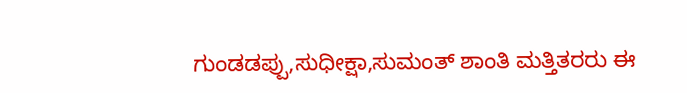ಗುಂಡಡಪ್ಪು,ಸುಧೀಕ್ಷಾ,ಸುಮಂತ್ ಶಾಂತಿ ಮತ್ತಿತರರು ಈ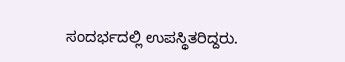ಸಂದರ್ಭದಲ್ಲಿ ಉಪಸ್ಥಿತರಿದ್ದರು.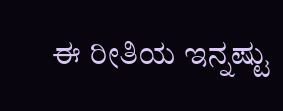ಈ ರೀತಿಯ ಇನ್ನಷ್ಟು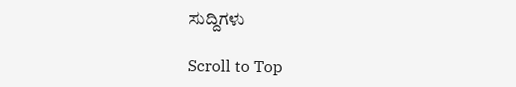ಸುದ್ದಿಗಳು

Scroll to Top